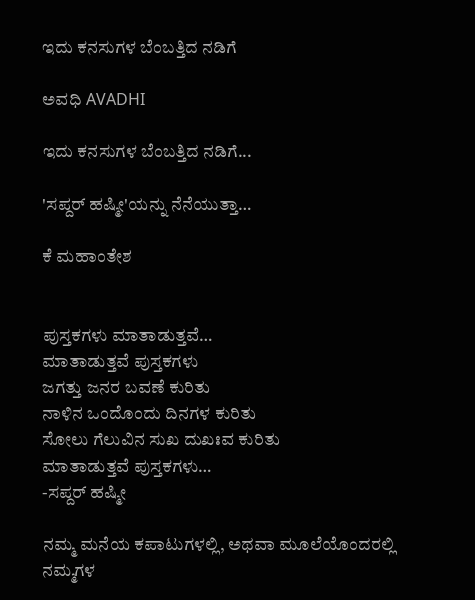ಇದು ಕನಸುಗಳ ಬೆಂಬತ್ತಿದ ನಡಿಗೆ‍

ಅವಧಿ AVADHI

ಇದು ಕನಸುಗಳ ಬೆಂಬತ್ತಿದ ನಡಿಗೆ...

'ಸಪ್ದರ್ ಹಷ್ಮೀ'ಯನ್ನು ನೆನೆಯುತ್ತಾ…

ಕೆ ಮಹಾಂತೇಶ


ಪುಸ್ತಕಗಳು ಮಾತಾಡುತ್ತವೆ…
ಮಾತಾಡುತ್ತವೆ ಪುಸ್ತಕಗಳು
ಜಗತ್ತು ಜನರ ಬವಣೆ ಕುರಿತು
ನಾಳಿನ ಒಂದೊಂದು ದಿನಗಳ ಕುರಿತು
ಸೋಲು ಗೆಲುವಿನ ಸುಖ ದುಖಃವ ಕುರಿತು
ಮಾತಾಡುತ್ತವೆ ಪುಸ್ತಕಗಳು…
-ಸಪ್ದರ್ ಹಷ್ಮೀ

ನಮ್ಮ ಮನೆಯ ಕಪಾಟುಗಳಲ್ಲಿ, ಅಥವಾ ಮೂಲೆಯೊಂದರಲ್ಲಿ ನಮ್ಮಗಳ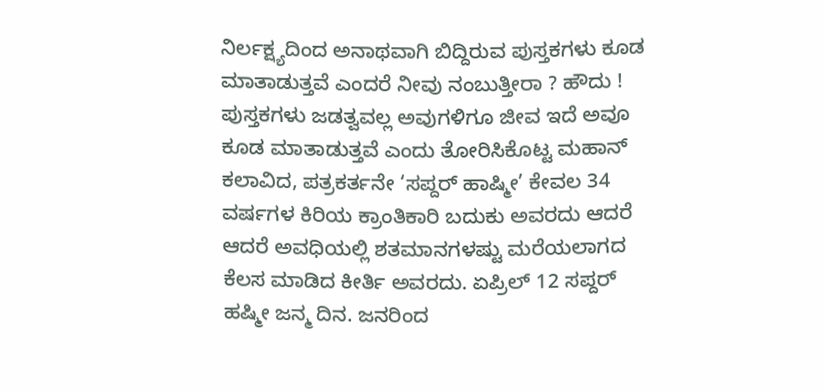ನಿರ್ಲಕ್ಷ್ಯದಿಂದ ಅನಾಥವಾಗಿ ಬಿದ್ದಿರುವ ಪುಸ್ತಕಗಳು ಕೂಡ ಮಾತಾಡುತ್ತವೆ ಎಂದರೆ ನೀವು ನಂಬುತ್ತೀರಾ ? ಹೌದು ! ಪುಸ್ತಕಗಳು ಜಡತ್ವವಲ್ಲ ಅವುಗಳಿಗೂ ಜೀವ ಇದೆ ಅವೂ ಕೂಡ ಮಾತಾಡುತ್ತವೆ ಎಂದು ತೋರಿಸಿಕೊಟ್ಟ ಮಹಾನ್ ಕಲಾವಿದ, ಪತ್ರಕರ್ತನೇ ‘ಸಪ್ದರ್ ಹಾಷ್ಮೀ’ ಕೇವಲ 34 ವರ್ಷಗಳ ಕಿರಿಯ ಕ್ರಾಂತಿಕಾರಿ ಬದುಕು ಅವರದು ಆದರೆ ಆದರೆ ಅವಧಿಯಲ್ಲಿ ಶತಮಾನಗಳಷ್ಟು ಮರೆಯಲಾಗದ ಕೆಲಸ ಮಾಡಿದ ಕೀರ್ತಿ ಅವರದು. ಏಪ್ರಿಲ್ 12 ಸಪ್ದರ್ ಹಷ್ಮೀ ಜನ್ಮ ದಿನ. ಜನರಿಂದ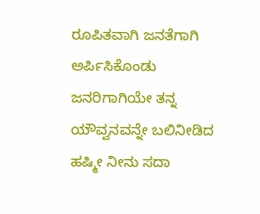ರೂಪಿತವಾಗಿ ಜನತೆಗಾಗಿ ಅರ್ಪಿಸಿಕೊಂಡು ಜನರಿಗಾಗಿಯೇ ತನ್ನ ಯೌವ್ವನವನ್ನೇ ಬಲಿನೀಡಿದ ಹಷ್ಮೀ ನೀನು ಸದಾ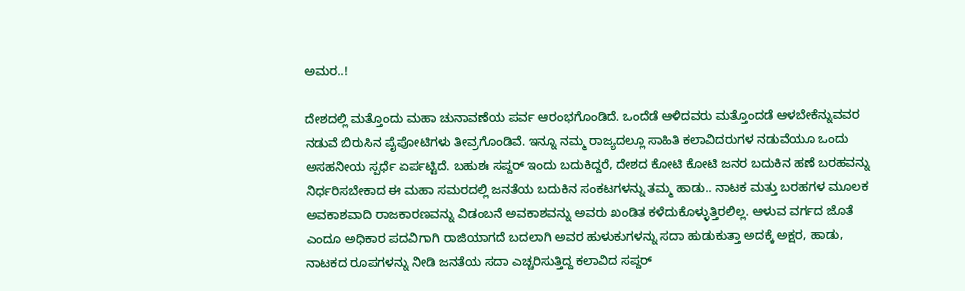ಅಮರ..!

ದೇಶದಲ್ಲಿ ಮತ್ತೊಂದು ಮಹಾ ಚುನಾವಣೆಯ ಪರ್ವ ಆರಂಭಗೊಂಡಿದೆ. ಒಂದೆಡೆ ಆಳಿದವರು ಮತ್ತೊಂದಡೆ ಆಳಬೇಕೆನ್ನುವವರ ನಡುವೆ ಬಿರುಸಿನ ಪೈಪೋಟಿಗಳು ತೀವ್ರಗೊಂಡಿವೆ. ಇನ್ನೂ ನಮ್ಮ ರಾಜ್ಯದಲ್ಲೂ ಸಾಹಿತಿ ಕಲಾವಿದರುಗಳ ನಡುವೆಯೂ ಒಂದು ಅಸಹನೀಯ ಸ್ಪರ್ಧೆ ಏರ್ಪಟ್ಟಿದೆ. ಬಹುಶಃ ಸಪ್ದರ್ ಇಂದು ಬದುಕಿದ್ದರೆ, ದೇಶದ ಕೋಟಿ ಕೋಟಿ ಜನರ ಬದುಕಿನ ಹಣೆ ಬರಹವನ್ನು ನಿರ್ಧರಿಸಬೇಕಾದ ಈ ಮಹಾ ಸಮರದಲ್ಲಿ ಜನತೆಯ ಬದುಕಿನ ಸಂಕಟಗಳನ್ನು ತಮ್ಮ ಹಾಡು.. ನಾಟಕ ಮತ್ತು ಬರಹಗಳ ಮೂಲಕ ಅವಕಾಶವಾದಿ ರಾಜಕಾರಣವನ್ನು ವಿಡಂಬನೆ ಅವಕಾಶವನ್ನು ಅವರು ಖಂಡಿತ ಕಳೆದುಕೊಳ್ಳುತ್ತಿರಲಿಲ್ಲ. ಆಳುವ ವರ್ಗದ ಜೊತೆ ಎಂದೂ ಅಧಿಕಾರ ಪದವಿಗಾಗಿ ರಾಜಿಯಾಗದೆ ಬದಲಾಗಿ ಅವರ ಹುಳುಕುಗಳನ್ನು ಸದಾ ಹುಡುಕುತ್ತಾ ಅದಕ್ಕೆ ಅಕ್ಷರ, ಹಾಡು, ನಾಟಕದ ರೂಪಗಳನ್ನು ನೀಡಿ ಜನತೆಯ ಸದಾ ಎಚ್ಚರಿಸುತ್ತಿದ್ದ ಕಲಾವಿದ ಸಪ್ದರ್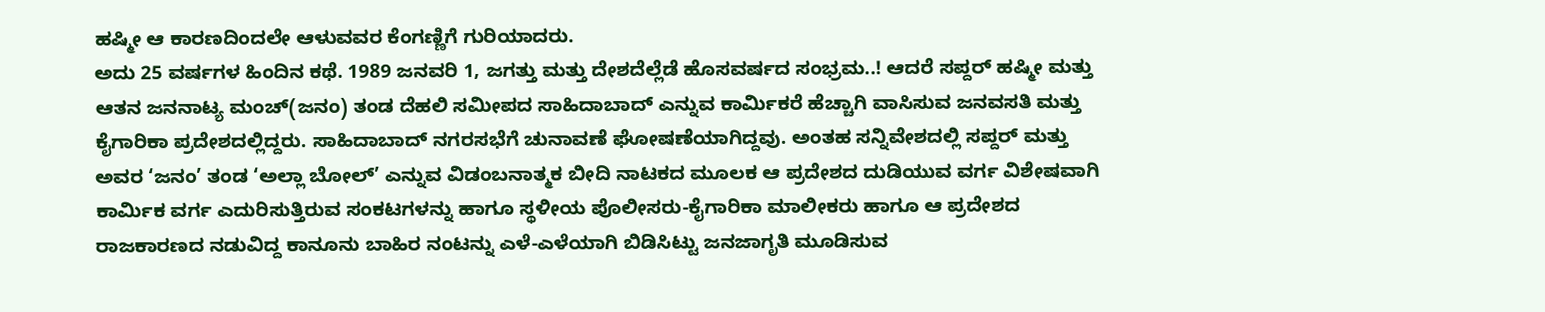ಹಷ್ಮೀ ಆ ಕಾರಣದಿಂದಲೇ ಆಳುವವರ ಕೆಂಗಣ್ಣಿಗೆ ಗುರಿಯಾದರು.
ಅದು 25 ವರ್ಷಗಳ ಹಿಂದಿನ ಕಥೆ. 1989 ಜನವರಿ 1, ಜಗತ್ತು ಮತ್ತು ದೇಶದೆಲ್ಲೆಡೆ ಹೊಸವರ್ಷದ ಸಂಭ್ರಮ..! ಆದರೆ ಸಪ್ದರ್ ಹಷ್ಮೀ ಮತ್ತು ಆತನ ಜನನಾಟ್ಯ ಮಂಚ್(ಜನಂ) ತಂಡ ದೆಹಲಿ ಸಮೀಪದ ಸಾಹಿದಾಬಾದ್ ಎನ್ನುವ ಕಾರ್ಮಿಕರೆ ಹೆಚ್ಚಾಗಿ ವಾಸಿಸುವ ಜನವಸತಿ ಮತ್ತು ಕೈಗಾರಿಕಾ ಪ್ರದೇಶದಲ್ಲಿದ್ದರು. ಸಾಹಿದಾಬಾದ್ ನಗರಸಭೆಗೆ ಚುನಾವಣೆ ಘೋಷಣೆಯಾಗಿದ್ದವು. ಅಂತಹ ಸನ್ನಿವೇಶದಲ್ಲಿ ಸಪ್ದರ್ ಮತ್ತು ಅವರ ‘ಜನಂ’ ತಂಡ ‘ಅಲ್ಲಾ ಬೋಲ್’ ಎನ್ನುವ ವಿಡಂಬನಾತ್ಮಕ ಬೀದಿ ನಾಟಕದ ಮೂಲಕ ಆ ಪ್ರದೇಶದ ದುಡಿಯುವ ವರ್ಗ ವಿಶೇಷವಾಗಿ ಕಾರ್ಮಿಕ ವರ್ಗ ಎದುರಿಸುತ್ತಿರುವ ಸಂಕಟಗಳನ್ನು ಹಾಗೂ ಸ್ಥಳೀಯ ಪೊಲೀಸರು-ಕೈಗಾರಿಕಾ ಮಾಲೀಕರು ಹಾಗೂ ಆ ಪ್ರದೇಶದ ರಾಜಕಾರಣದ ನಡುವಿದ್ದ ಕಾನೂನು ಬಾಹಿರ ನಂಟನ್ನು ಎಳೆ-ಎಳೆಯಾಗಿ ಬಿಡಿಸಿಟ್ಟು ಜನಜಾಗೃತಿ ಮೂಡಿಸುವ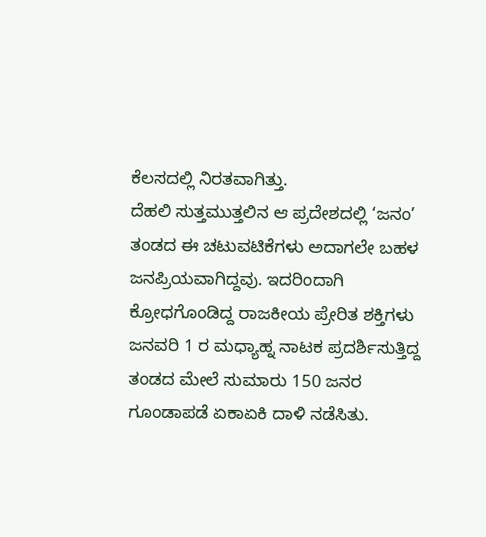ಕೆಲಸದಲ್ಲಿ ನಿರತವಾಗಿತ್ತು.
ದೆಹಲಿ ಸುತ್ತಮುತ್ತಲಿನ ಆ ಪ್ರದೇಶದಲ್ಲಿ ‘ಜನಂ’ ತಂಡದ ಈ ಚಟುವಟಿಕೆಗಳು ಅದಾಗಲೇ ಬಹಳ ಜನಪ್ರಿಯವಾಗಿದ್ದವು. ಇದರಿಂದಾಗಿ ಕ್ರೋಧಗೊಂಡಿದ್ದ ರಾಜಕೀಯ ಪ್ರೇರಿತ ಶಕ್ತಿಗಳು ಜನವರಿ 1 ರ ಮಧ್ಯಾಹ್ನ ನಾಟಕ ಪ್ರದರ್ಶಿಸುತ್ತಿದ್ದ ತಂಡದ ಮೇಲೆ ಸುಮಾರು 150 ಜನರ ಗೂಂಡಾಪಡೆ ಏಕಾಏಕಿ ದಾಳಿ ನಡೆಸಿತು.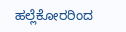ಹಲ್ಲೆಕೋರರಿಂದ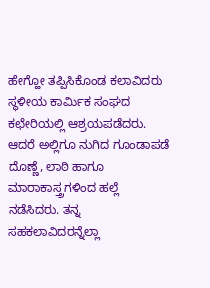ಹೇಗ್ಹೋ ತಪ್ಪಿಸಿಕೊಂಡ ಕಲಾವಿದರು ಸ್ಥಳೀಯ ಕಾರ್ಮಿಕ ಸಂಘದ ಕಛೇರಿಯಲ್ಲಿ ಆಶ್ರಯಪಡೆದರು. ಆದರೆ ಅಲ್ಲಿಗೂ ನುಗಿದ ಗೂಂಡಾಪಡೆ ದೊಣ್ಣೆ, ಲಾಠಿ ಹಾಗೂ ಮಾರಾಕಾಸ್ತ್ರಗಳಿಂದ ಹಲ್ಲೆ ನಡೆಸಿದರು. ತನ್ನ ಸಹಕಲಾವಿದರನ್ನೆಲ್ಲಾ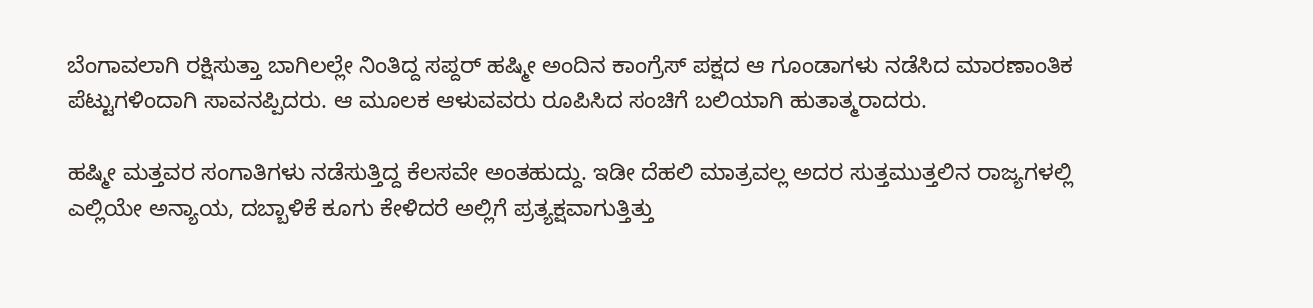ಬೆಂಗಾವಲಾಗಿ ರಕ್ಷಿಸುತ್ತಾ ಬಾಗಿಲಲ್ಲೇ ನಿಂತಿದ್ದ ಸಪ್ದರ್ ಹಷ್ಮೀ ಅಂದಿನ ಕಾಂಗ್ರೆಸ್ ಪಕ್ಷದ ಆ ಗೂಂಡಾಗಳು ನಡೆಸಿದ ಮಾರಣಾಂತಿಕ ಪೆಟ್ಟುಗಳಿಂದಾಗಿ ಸಾವನಪ್ಪಿದರು. ಆ ಮೂಲಕ ಆಳುವವರು ರೂಪಿಸಿದ ಸಂಚಿಗೆ ಬಲಿಯಾಗಿ ಹುತಾತ್ಮರಾದರು.

ಹಷ್ಮೀ ಮತ್ತವರ ಸಂಗಾತಿಗಳು ನಡೆಸುತ್ತಿದ್ದ ಕೆಲಸವೇ ಅಂತಹುದ್ದು. ಇಡೀ ದೆಹಲಿ ಮಾತ್ರವಲ್ಲ ಅದರ ಸುತ್ತಮುತ್ತಲಿನ ರಾಜ್ಯಗಳಲ್ಲಿ ಎಲ್ಲಿಯೇ ಅನ್ಯಾಯ, ದಬ್ಬಾಳಿಕೆ ಕೂಗು ಕೇಳಿದರೆ ಅಲ್ಲಿಗೆ ಪ್ರತ್ಯಕ್ಷವಾಗುತ್ತಿತ್ತು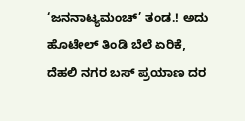‘ಜನನಾಟ್ಯಮಂಚ್’ ತಂಡ.! ಅದು ಹೊಟೇಲ್ ತಿಂಡಿ ಬೆಲೆ ಏರಿಕೆ, ದೆಹಲಿ ನಗರ ಬಸ್ ಪ್ರಯಾಣ ದರ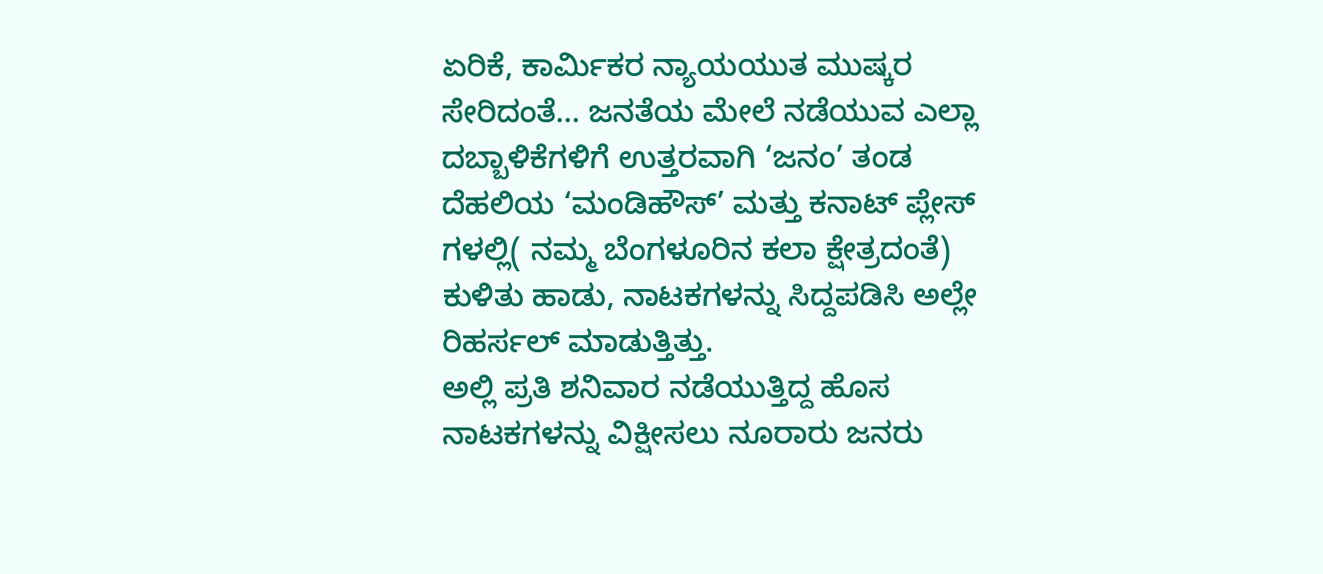ಏರಿಕೆ, ಕಾರ್ಮಿಕರ ನ್ಯಾಯಯುತ ಮುಷ್ಕರ ಸೇರಿದಂತೆ… ಜನತೆಯ ಮೇಲೆ ನಡೆಯುವ ಎಲ್ಲಾ ದಬ್ಬಾಳಿಕೆಗಳಿಗೆ ಉತ್ತರವಾಗಿ ‘ಜನಂ’ ತಂಡ ದೆಹಲಿಯ ‘ಮಂಡಿಹೌಸ್’ ಮತ್ತು ಕನಾಟ್ ಪ್ಲೇಸ್ ಗಳಲ್ಲಿ( ನಮ್ಮ ಬೆಂಗಳೂರಿನ ಕಲಾ ಕ್ಷೇತ್ರದಂತೆ) ಕುಳಿತು ಹಾಡು, ನಾಟಕಗಳನ್ನು ಸಿದ್ದಪಡಿಸಿ ಅಲ್ಲೇ ರಿಹರ್ಸಲ್ ಮಾಡುತ್ತಿತ್ತು.
ಅಲ್ಲಿ ಪ್ರತಿ ಶನಿವಾರ ನಡೆಯುತ್ತಿದ್ದ ಹೊಸ ನಾಟಕಗಳನ್ನು ವಿಕ್ಷೀಸಲು ನೂರಾರು ಜನರು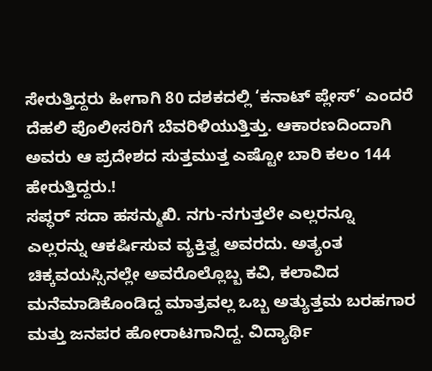ಸೇರುತ್ತಿದ್ದರು ಹೀಗಾಗಿ 80 ದಶಕದಲ್ಲಿ ‘ಕನಾಟ್ ಪ್ಲೇಸ್’ ಎಂದರೆ ದೆಹಲಿ ಪೊಲೀಸರಿಗೆ ಬೆವರಿಳಿಯುತ್ತಿತ್ತು. ಆಕಾರಣದಿಂದಾಗಿ ಅವರು ಆ ಪ್ರದೇಶದ ಸುತ್ತಮುತ್ತ ಎಷ್ಟೋ ಬಾರಿ ಕಲಂ 144 ಹೇರುತ್ತಿದ್ದರು.!
ಸಪ್ಧರ್ ಸದಾ ಹಸನ್ಮುಖಿ. ನಗು-ನಗುತ್ತಲೇ ಎಲ್ಲರನ್ನೂ ಎಲ್ಲರನ್ನು ಆಕರ್ಷಿಸುವ ವ್ಯಕ್ತಿತ್ವ ಅವರದು. ಅತ್ಯಂತ ಚಿಕ್ಕವಯಸ್ಸಿನಲ್ಲೇ ಅವರೊಲ್ಲೊಬ್ಬ ಕವಿ, ಕಲಾವಿದ ಮನೆಮಾಡಿಕೊಂಡಿದ್ದ ಮಾತ್ರವಲ್ಲ ಒಬ್ಬ ಅತ್ಯುತ್ತಮ ಬರಹಗಾರ ಮತ್ತು ಜನಪರ ಹೋರಾಟಗಾನಿದ್ದ. ವಿದ್ಯಾರ್ಥಿ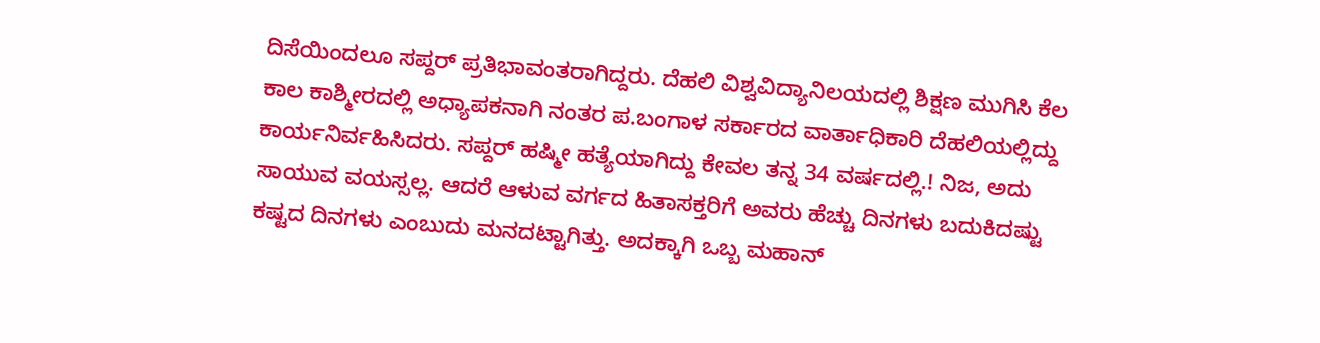ದಿಸೆಯಿಂದಲೂ ಸಪ್ದರ್ ಪ್ರತಿಭಾವಂತರಾಗಿದ್ದರು. ದೆಹಲಿ ವಿಶ್ವವಿದ್ಯಾನಿಲಯದಲ್ಲಿ ಶಿಕ್ಷಣ ಮುಗಿಸಿ ಕೆಲ ಕಾಲ ಕಾಶ್ಮೀರದಲ್ಲಿ ಅಧ್ಯಾಪಕನಾಗಿ ನಂತರ ಪ.ಬಂಗಾಳ ಸರ್ಕಾರದ ವಾರ್ತಾಧಿಕಾರಿ ದೆಹಲಿಯಲ್ಲಿದ್ದು ಕಾರ್ಯನಿರ್ವಹಿಸಿದರು. ಸಪ್ದರ್ ಹಷ್ಮೀ ಹತ್ಯೆಯಾಗಿದ್ದು ಕೇವಲ ತನ್ನ 34 ವರ್ಷದಲ್ಲಿ.! ನಿಜ, ಅದು ಸಾಯುವ ವಯಸ್ಸಲ್ಲ. ಆದರೆ ಆಳುವ ವರ್ಗದ ಹಿತಾಸಕ್ತರಿಗೆ ಅವರು ಹೆಚ್ಚು ದಿನಗಳು ಬದುಕಿದಷ್ಟು ಕಷ್ಟದ ದಿನಗಳು ಎಂಬುದು ಮನದಟ್ಟಾಗಿತ್ತು. ಅದಕ್ಕಾಗಿ ಒಬ್ಬ ಮಹಾನ್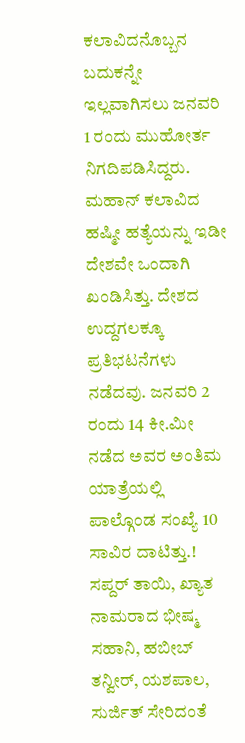ಕಲಾವಿದನೊಬ್ಬನ ಬದುಕನ್ನೇ ಇಲ್ಲವಾಗಿಸಲು ಜನವರಿ 1 ರಂದು ಮುಹೋರ್ತ ನಿಗದಿಪಡಿಸಿದ್ದರು.
ಮಹಾನ್ ಕಲಾವಿದ ಹಷ್ಮೀ ಹತ್ಯೆಯನ್ನು ಇಡೀ ದೇಶವೇ ಒಂದಾಗಿ ಖಂಡಿಸಿತ್ತು. ದೇಶದ ಉದ್ದಗಲಕ್ಕೂ ಪ್ರತಿಭಟನೆಗಳು ನಡೆದವು. ಜನವರಿ 2 ರಂದು 14 ಕೀ.ಮೀ ನಡೆದ ಅವರ ಅಂತಿಮ ಯಾತ್ರೆಯಲ್ಲಿ ಪಾಲ್ಗೊಂಡ ಸಂಖ್ಯೆ 10 ಸಾವಿರ ದಾಟಿತ್ತು.! ಸಪ್ದರ್ ತಾಯಿ, ಖ್ಯಾತ ನಾಮರಾದ ಭೀಷ್ಮ ಸಹಾನಿ, ಹಬೀಬ್ ತನ್ವೀರ್, ಯಶಪಾಲ, ಸುರ್ಜಿತ್ ಸೇರಿದಂತೆ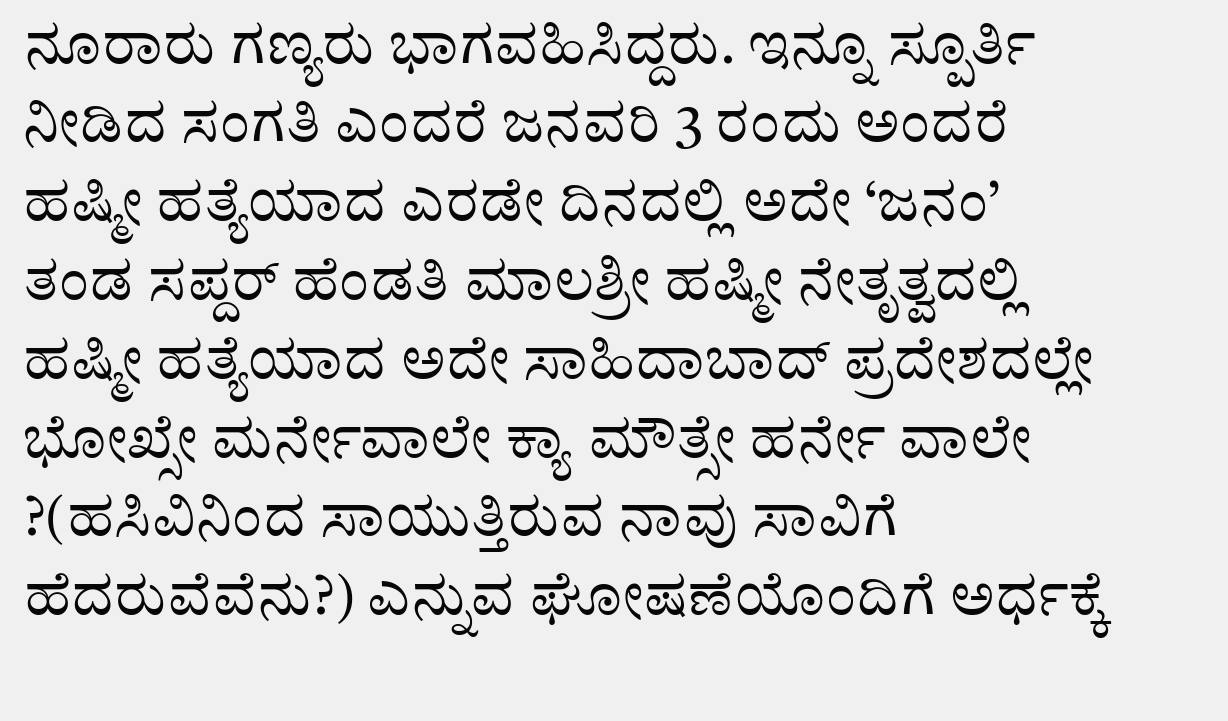ನೂರಾರು ಗಣ್ಯರು ಭಾಗವಹಿಸಿದ್ದರು. ಇನ್ನೂ ಸ್ಪೂರ್ತಿ ನೀಡಿದ ಸಂಗತಿ ಎಂದರೆ ಜನವರಿ 3 ರಂದು ಅಂದರೆ ಹಷ್ಮೀ ಹತ್ಯೆಯಾದ ಎರಡೇ ದಿನದಲ್ಲಿ ಅದೇ ‘ಜನಂ’ ತಂಡ ಸಪ್ದರ್ ಹೆಂಡತಿ ಮಾಲಶ್ರೀ ಹಷ್ಮೀ ನೇತೃತ್ವದಲ್ಲಿ ಹಷ್ಮೀ ಹತ್ಯೆಯಾದ ಅದೇ ಸಾಹಿದಾಬಾದ್ ಪ್ರದೇಶದಲ್ಲೇ ಭೋಖ್ಸೇ ಮರ್ನೇವಾಲೇ ಕ್ಯಾ ಮೌತ್ಸೇ ಹರ್ನೇ ವಾಲೇ ?(ಹಸಿವಿನಿಂದ ಸಾಯುತ್ತಿರುವ ನಾವು ಸಾವಿಗೆ ಹೆದರುವೆವೆನು?) ಎನ್ನುವ ಘೋಷಣೆಯೊಂದಿಗೆ ಅರ್ಧಕ್ಕೆ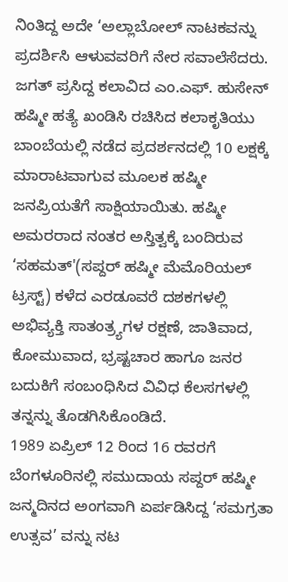ನಿಂತಿದ್ದ ಅದೇ ‘ಅಲ್ಲಾಬೋಲ್ ನಾಟಕವನ್ನು ಪ್ರದರ್ಶಿಸಿ ಆಳುವವರಿಗೆ ನೇರ ಸವಾಲೆಸೆದರು.
ಜಗತ್ ಪ್ರಸಿದ್ದ ಕಲಾವಿದ ಎಂ.ಎಫ್. ಹುಸೇನ್ ಹಷ್ಮೀ ಹತ್ಯೆ ಖಂಡಿಸಿ ರಚಿಸಿದ ಕಲಾಕೃತಿಯು ಬಾಂಬೆಯಲ್ಲಿ ನಡೆದ ಪ್ರದರ್ಶನದಲ್ಲಿ 10 ಲಕ್ಷಕ್ಕೆ ಮಾರಾಟವಾಗುವ ಮೂಲಕ ಹಷ್ಮೀ ಜನಪ್ರಿಯತೆಗೆ ಸಾಕ್ಷಿಯಾಯಿತು. ಹಷ್ಮೀ ಅಮರರಾದ ನಂತರ ಅಸ್ತಿತ್ವಕ್ಕೆ ಬಂದಿರುವ ‘ಸಹಮತ್'(ಸಪ್ದರ್ ಹಷ್ಮೀ ಮೆಮೊರಿಯಲ್ ಟ್ರಸ್ಟ್) ಕಳೆದ ಎರಡೂವರೆ ದಶಕಗಳಲ್ಲಿ ಅಭಿವ್ಯಕ್ತಿ ಸಾತಂತ್ರ್ಯಗಳ ರಕ್ಷಣೆ, ಜಾತಿವಾದ, ಕೋಮುವಾದ, ಭ್ರಷ್ಟಚಾರ ಹಾಗೂ ಜನರ ಬದುಕಿಗೆ ಸಂಬಂಧಿಸಿದ ವಿವಿಧ ಕೆಲಸಗಳಲ್ಲಿ ತನ್ನನ್ನು ತೊಡಗಿಸಿಕೊಂಡಿದೆ.
1989 ಏಪ್ರಿಲ್ 12 ರಿಂದ 16 ರವರಗೆ ಬೆಂಗಳೂರಿನಲ್ಲಿ ಸಮುದಾಯ ಸಪ್ದರ್ ಹಷ್ಮೀ ಜನ್ಮದಿನದ ಅಂಗವಾಗಿ ಏರ್ಪಡಿಸಿದ್ದ ‘ಸಮಗ್ರತಾ ಉತ್ಸವ’ ವನ್ನು ನಟ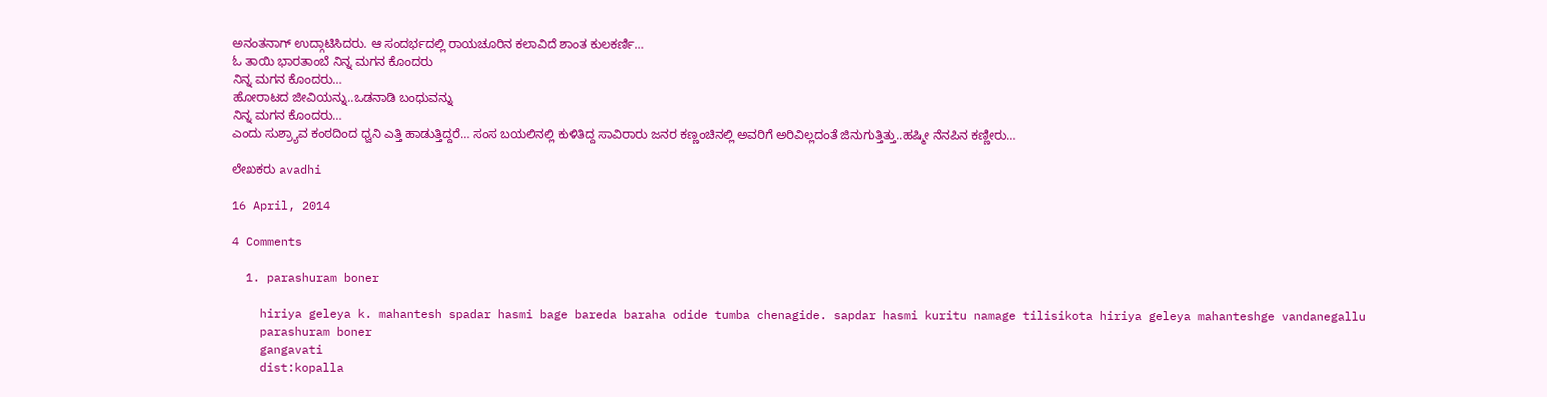ಅನಂತನಾಗ್ ಉದ್ಗಾಟಿಸಿದರು. ಆ ಸಂದರ್ಭದಲ್ಲಿ ರಾಯಚೂರಿನ ಕಲಾವಿದೆ ಶಾಂತ ಕುಲಕರ್ಣಿ…
ಓ ತಾಯಿ ಭಾರತಾಂಬೆ ನಿನ್ನ ಮಗನ ಕೊಂದರು
ನಿನ್ನ ಮಗನ ಕೊಂದರು…
ಹೋರಾಟದ ಜೀವಿಯನ್ನು..ಒಡನಾಡಿ ಬಂಧುವನ್ನು
ನಿನ್ನ ಮಗನ ಕೊಂದರು…
ಎಂದು ಸುಶ್ರ್ಯಾವ ಕಂಠದಿಂದ ಧ್ವನಿ ಎತ್ತಿ ಹಾಡುತ್ತಿದ್ದರೆ… ಸಂಸ ಬಯಲಿನಲ್ಲಿ ಕುಳಿತಿದ್ದ ಸಾವಿರಾರು ಜನರ ಕಣ್ಣಂಚಿನಲ್ಲಿ ಅವರಿಗೆ ಅರಿವಿಲ್ಲದಂತೆ ಜಿನುಗುತ್ತಿತ್ತು..ಹಷ್ಮೀ ನೆನಪಿನ ಕಣ್ಣೀರು…

ಲೇಖಕರು avadhi

16 April, 2014

4 Comments

  1. parashuram boner

    hiriya geleya k. mahantesh spadar hasmi bage bareda baraha odide tumba chenagide. sapdar hasmi kuritu namage tilisikota hiriya geleya mahanteshge vandanegallu
    parashuram boner
    gangavati
    dist:kopalla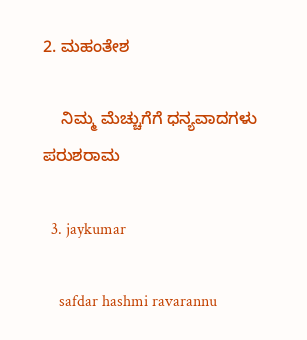2. ಮಹಂತೇಶ

    ನಿಮ್ಮ ಮೆಚ್ಚುಗೆಗೆ ಧನ್ಯವಾದಗಳು ಪರುಶರಾಮ

  3. jaykumar

    safdar hashmi ravarannu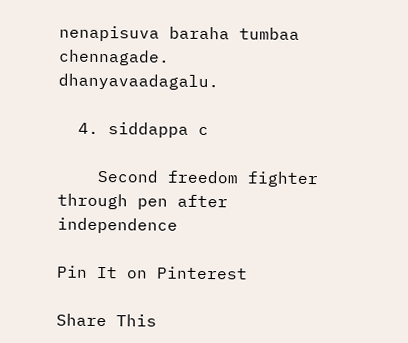nenapisuva baraha tumbaa chennagade. dhanyavaadagalu.

  4. siddappa c

    Second freedom fighter through pen after independence

Pin It on Pinterest

Share This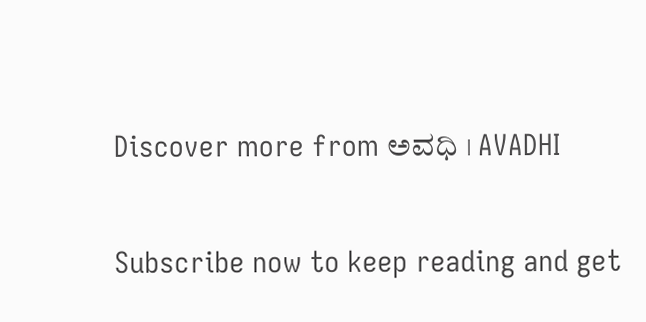Discover more from ಅವಧಿ । AVADHI

Subscribe now to keep reading and get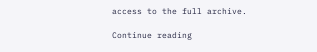access to the full archive.

Continue reading